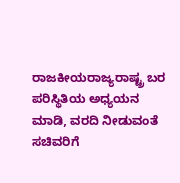ರಾಜಕೀಯರಾಜ್ಯರಾಷ್ಟ್ರ ಬರ ಪರಿಸ್ಥಿತಿಯ ಅಧ್ಯಯನ ಮಾಡಿ, ವರದಿ ನೀಡುವಂತೆ ಸಚಿವರಿಗೆ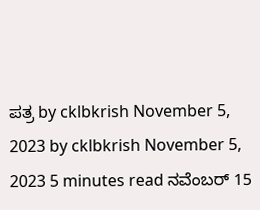ಪತ್ರ by cklbkrish November 5, 2023 by cklbkrish November 5, 2023 5 minutes read ನವೆಂಬರ್ 15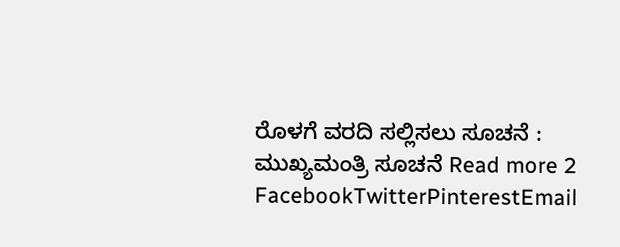ರೊಳಗೆ ವರದಿ ಸಲ್ಲಿಸಲು ಸೂಚನೆ : ಮುಖ್ಯಮಂತ್ರಿ ಸೂಚನೆ Read more 2 FacebookTwitterPinterestEmail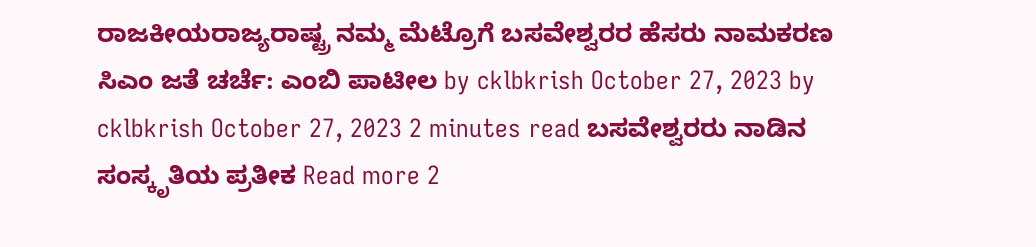ರಾಜಕೀಯರಾಜ್ಯರಾಷ್ಟ್ರ ನಮ್ಮ ಮೆಟ್ರೊಗೆ ಬಸವೇಶ್ವರರ ಹೆಸರು ನಾಮಕರಣ ಸಿಎಂ ಜತೆ ಚರ್ಚೆ: ಎಂಬಿ ಪಾಟೀಲ by cklbkrish October 27, 2023 by cklbkrish October 27, 2023 2 minutes read ಬಸವೇಶ್ವರರು ನಾಡಿನ ಸಂಸ್ಕೃತಿಯ ಪ್ರತೀಕ Read more 2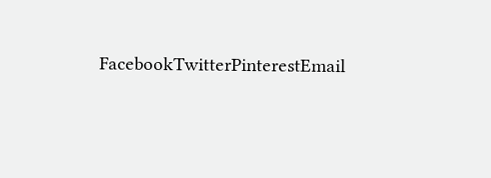FacebookTwitterPinterestEmail